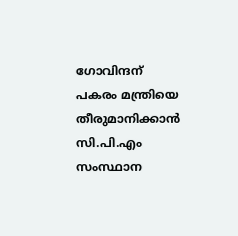ഗോവിന്ദന് പകരം മന്ത്രിയെ തീരുമാനിക്കാൻ സി.പി.എം സംസ്ഥാന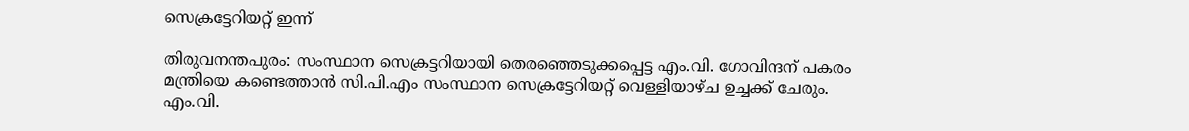സെക്രട്ടേറിയറ്റ് ഇന്ന്

തിരുവനന്തപുരം: സംസ്ഥാന സെക്രട്ടറിയായി തെരഞ്ഞെടുക്കപ്പെട്ട എം.വി. ഗോവിന്ദന് പകരം മന്ത്രിയെ കണ്ടെത്താൻ സി.പി.എം സംസ്ഥാന സെക്രട്ടേറിയറ്റ് വെള്ളിയാഴ്ച ഉച്ചക്ക് ചേരും. എം.വി.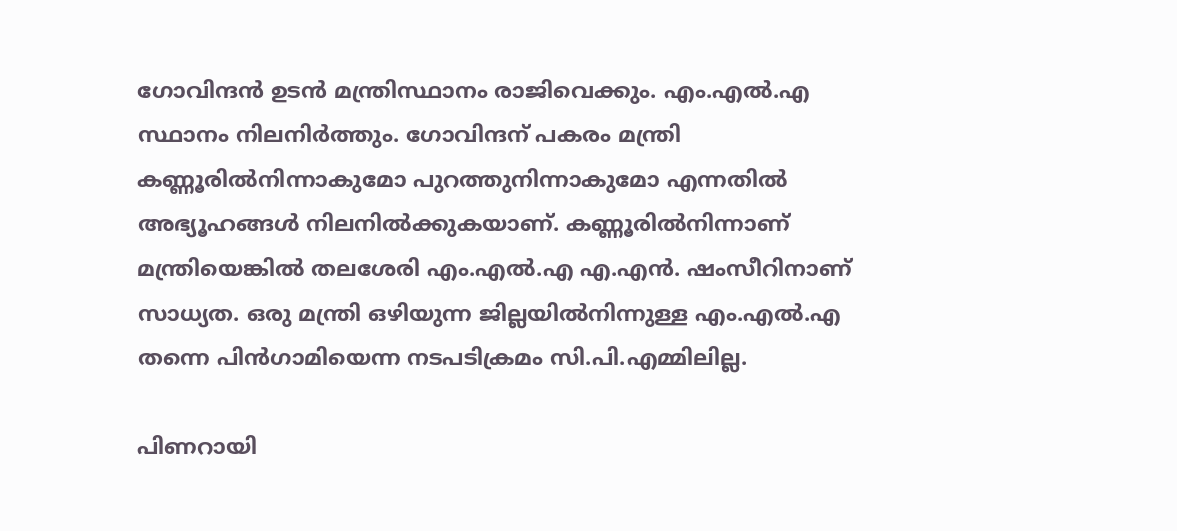ഗോവിന്ദൻ ഉടൻ മന്ത്രിസ്ഥാനം രാജിവെക്കും. എം.എൽ.എ സ്ഥാനം നിലനിർത്തും. ഗോവിന്ദന് പകരം മന്ത്രി കണ്ണൂരിൽനിന്നാകുമോ പുറത്തുനിന്നാകുമോ എന്നതിൽ അഭ്യൂഹങ്ങൾ നിലനിൽക്കുകയാണ്. കണ്ണൂരിൽനിന്നാണ് മന്ത്രിയെങ്കിൽ തലശേരി എം.എൽ.എ എ.എൻ. ഷംസീറിനാണ് സാധ്യത. ഒരു മന്ത്രി ഒഴിയുന്ന ജില്ലയിൽനിന്നുള്ള എം.എൽ.എ തന്നെ പിൻഗാമിയെന്ന നടപടിക്രമം സി.പി.എമ്മിലില്ല.

പിണറായി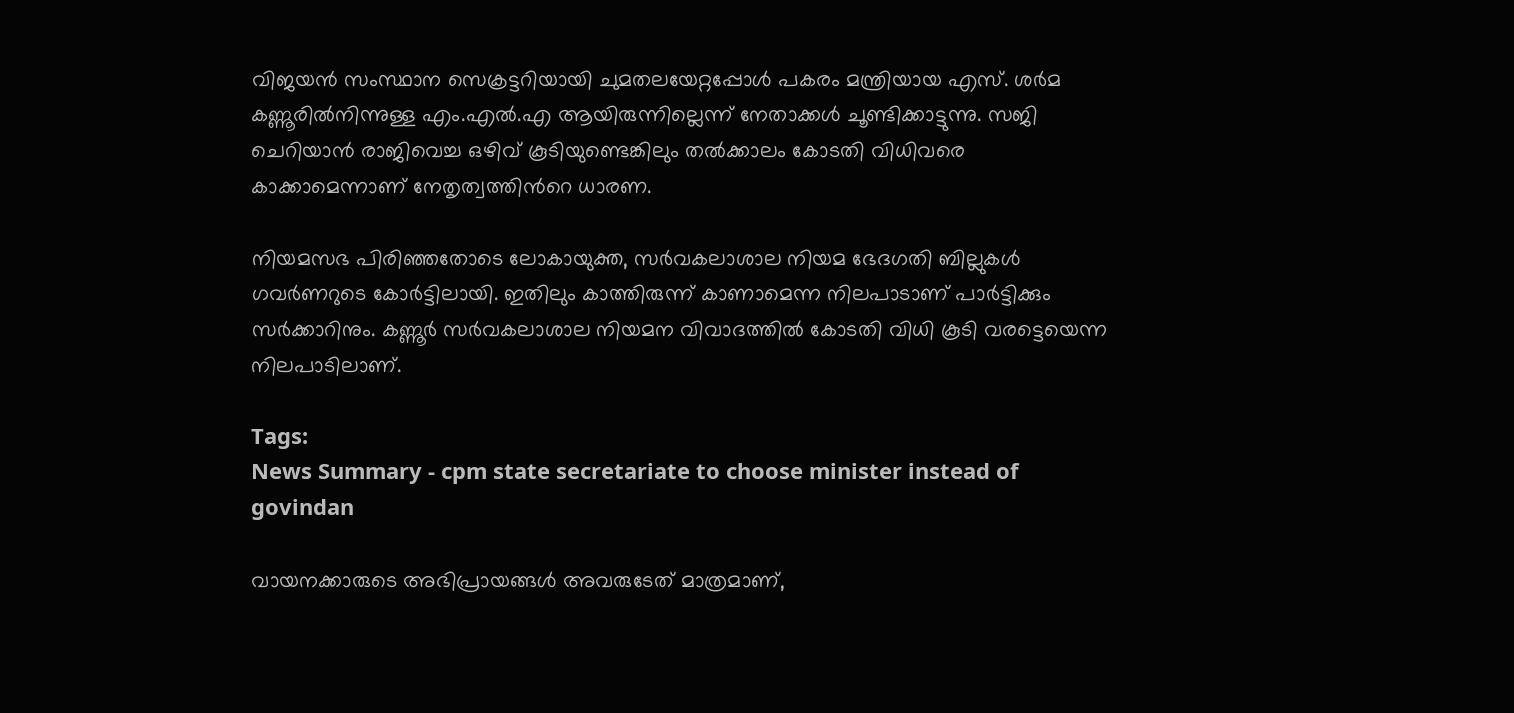വിജയൻ സംസ്ഥാന സെക്രട്ടറിയായി ചുമതലയേറ്റപ്പോൾ പകരം മന്ത്രിയായ എസ്. ശർമ കണ്ണൂരിൽനിന്നുള്ള എം.എൽ.എ ആയിരുന്നില്ലെന്ന് നേതാക്കൾ ചൂണ്ടിക്കാട്ടുന്നു. സജി ചെറിയാൻ രാജിവെച്ച ഒഴിവ് കൂടിയുണ്ടെങ്കിലും തൽക്കാലം കോടതി വിധിവരെ കാക്കാമെന്നാണ് നേതൃത്വത്തിന്‍റെ ധാരണ.

നിയമസഭ പിരിഞ്ഞതോടെ ലോകായുക്ത, സർവകലാശാല നിയമ ഭേദഗതി ബില്ലുകൾ ഗവർണറുടെ കോർട്ടിലായി. ഇതിലും കാത്തിരുന്ന് കാണാമെന്ന നിലപാടാണ് പാർട്ടിക്കും സർക്കാറിനും. കണ്ണൂർ സർവകലാശാല നിയമന വിവാദത്തിൽ കോടതി വിധി കൂടി വരട്ടെയെന്ന നിലപാടിലാണ്.

Tags:
News Summary - cpm state secretariate to choose minister instead of govindan

വായനക്കാരുടെ അഭിപ്രായങ്ങള്‍ അവരുടേത് മാത്രമാണ്,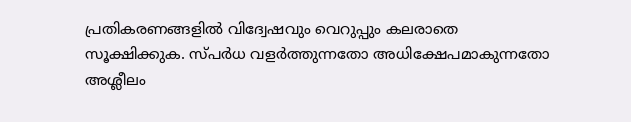പ്രതികരണങ്ങളിൽ വിദ്വേഷവും വെറുപ്പും കലരാതെ സൂക്ഷിക്കുക. സ്പർധ വളർത്തുന്നതോ അധിക്ഷേപമാകുന്നതോ അശ്ലീലം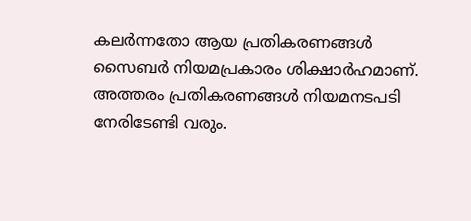കലർന്നതോ ആയ പ്രതികരണങ്ങൾ സൈബർ നിയമപ്രകാരം ശിക്ഷാർഹമാണ്. അത്തരം പ്രതികരണങ്ങൾ നിയമനടപടി നേരിടേണ്ടി വരും.